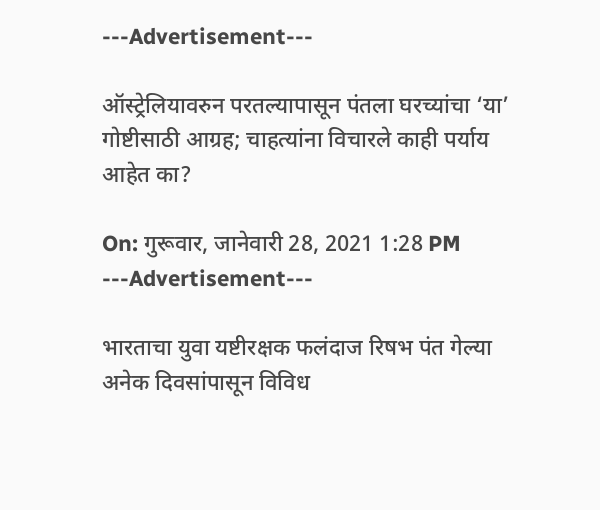---Advertisement---

ऑस्ट्रेलियावरुन परतल्यापासून पंतला घरच्यांचा ‘या’ गोष्टीसाठी आग्रह; चाहत्यांना विचारले काही पर्याय आहेत का?

On: गुरूवार, जानेवारी 28, 2021 1:28 PM
---Advertisement---

भारताचा युवा यष्टीरक्षक फलंदाज रिषभ पंत गेल्या अनेक दिवसांपासून विविध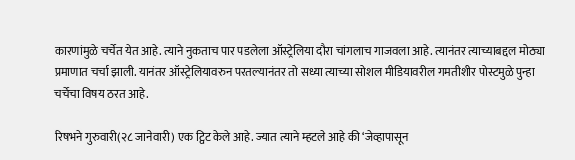कारणांमुळे चर्चेत येत आहे. त्याने नुकताच पार पडलेला ऑस्ट्रेलिया दौरा चांगलाच गाजवला आहे. त्यानंतर त्याच्याबद्दल मोठ्या प्रमाणात चर्चा झाली. यानंतर ऑस्ट्रेलियावरुन परतल्यानंतर तो सध्या त्याच्या सोशल मीडियावरील गमतीशीर पोस्टमुळे पुन्हा चर्चेचा विषय ठरत आहे.

रिषभने गुरुवारी(२८ जानेवारी) एक ट्विट केले आहे. ज्यात त्याने म्हटले आहे की ‘जेव्हापासून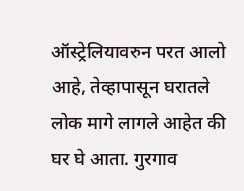ऑस्ट्रेलियावरुन परत आलो आहे, तेव्हापासून घरातले लोक मागे लागले आहेत की घर घे आता. गुरगाव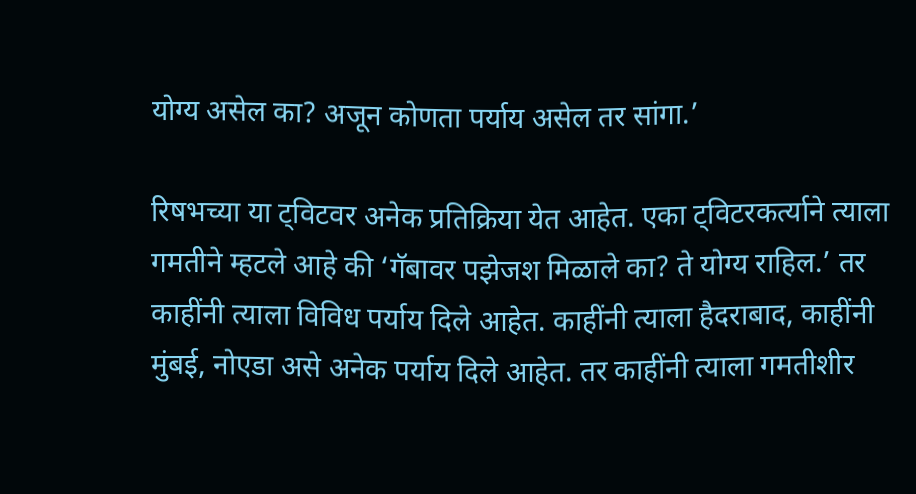योग्य असेल का? अजून कोणता पर्याय असेल तर सांगा.’

रिषभच्या या ट्विटवर अनेक प्रतिक्रिया येत आहेत. एका ट्विटरकर्त्याने त्याला गमतीने म्हटले आहे की ‘गॅबावर पझेजश मिळाले का? ते योग्य राहिल.’ तर काहींनी त्याला विविध पर्याय दिले आहेत. काहींनी त्याला हैदराबाद, काहींनी मुंबई, नोएडा असे अनेक पर्याय दिले आहेत. तर काहींनी त्याला गमतीशीर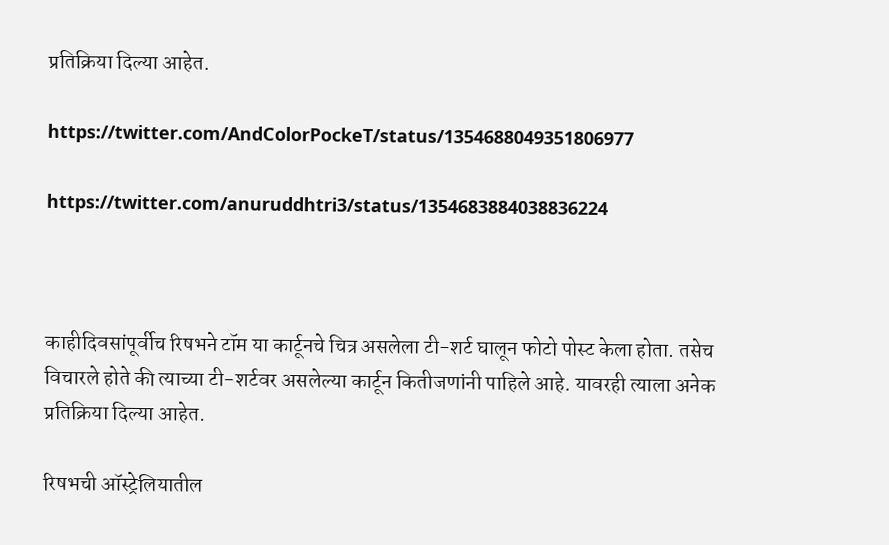प्रतिक्रिया दिल्या आहेत.

https://twitter.com/AndColorPockeT/status/1354688049351806977

https://twitter.com/anuruddhtri3/status/1354683884038836224



काहीदिवसांपूर्वीच रिषभने टॉम या कार्टूनचे चित्र असलेला टी-शर्ट घालून फोटो पोस्ट केला होता. तसेच विचारले होते की त्याच्या टी-शर्टवर असलेल्या कार्टून कितीजणांनी पाहिले आहे. यावरही त्याला अनेक प्रतिक्रिया दिल्या आहेत.

रिषभची ऑस्ट्रेलियातील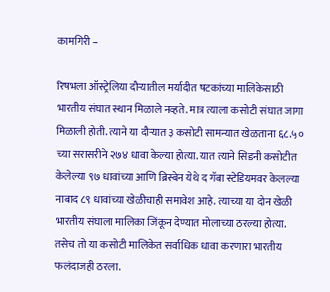कामगिरी –

रिषभला ऑस्ट्रेलिया दौऱ्यातील मर्यादीत षटकांच्या मालिकेसाठी भारतीय संघात स्थान मिळाले नव्हते. मात्र त्याला कसोटी संघात जागा मिळाली होती. त्याने या दौऱ्यात ३ कसोटी सामन्यात खेळताना ६८.५० च्या सरासरीने २७४ धावा केल्या होत्या. यात त्याने सिडनी कसोटीत केलेल्या ९७ धावांच्या आणि ब्रिस्बेन येथे द गॅबा स्टेडियमवर केलल्या नाबाद ८९ धावांच्या खेळीचाही समावेश आहे. त्याच्या या दोन खेळी भारतीय संघाला मालिका जिंकून देण्यात मोलाच्या ठरल्या होत्या. तसेच तो या कसोटी मालिकेत सर्वाधिक धावा करणारा भारतीय फलंदाजही ठरला.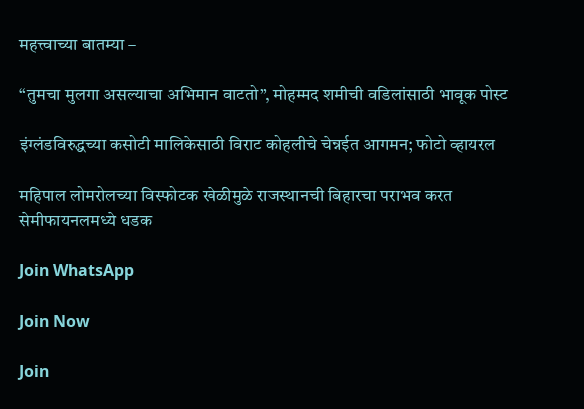महत्त्वाच्या बातम्या –

“तुमचा मुलगा असल्याचा अभिमान वाटतो”, मोहम्मद शमीची वडिलांसाठी भावूक पोस्ट

इंग्लंडविरुद्धच्या कसोटी मालिकेसाठी विराट कोहलीचे चेन्नईत आगमन; फोटो व्हायरल

महिपाल लोमरोलच्या विस्फोटक खेळीमुळे राजस्थानची बिहारचा पराभव करत सेमीफायनलमध्ये धडक

Join WhatsApp

Join Now

Join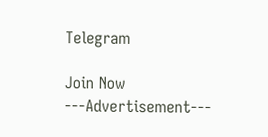Telegram

Join Now
---Advertisement---